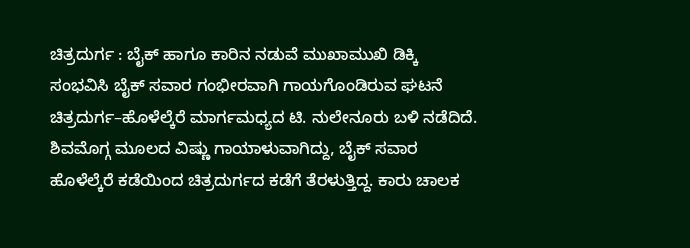ಚಿತ್ರದುರ್ಗ : ಬೈಕ್ ಹಾಗೂ ಕಾರಿನ ನಡುವೆ ಮುಖಾಮುಖಿ ಡಿಕ್ಕಿ ಸಂಭವಿಸಿ ಬೈಕ್ ಸವಾರ ಗಂಭೀರವಾಗಿ ಗಾಯಗೊಂಡಿರುವ ಘಟನೆ ಚಿತ್ರದುರ್ಗ–ಹೊಳೆಲ್ಕೆರೆ ಮಾರ್ಗಮಧ್ಯದ ಟಿ. ನುಲೇನೂರು ಬಳಿ ನಡೆದಿದೆ.
ಶಿವಮೊಗ್ಗ ಮೂಲದ ವಿಷ್ಣು ಗಾಯಾಳುವಾಗಿದ್ದು, ಬೈಕ್ ಸವಾರ ಹೊಳೆಲ್ಕೆರೆ ಕಡೆಯಿಂದ ಚಿತ್ರದುರ್ಗದ ಕಡೆಗೆ ತೆರಳುತ್ತಿದ್ದ. ಕಾರು ಚಾಲಕ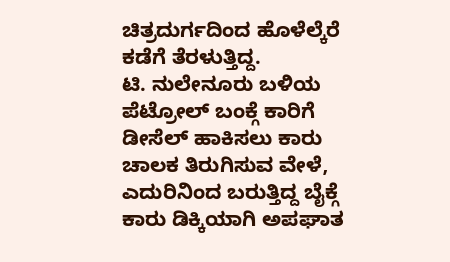ಚಿತ್ರದುರ್ಗದಿಂದ ಹೊಳೆಲ್ಕೆರೆ ಕಡೆಗೆ ತೆರಳುತ್ತಿದ್ದ.
ಟಿ. ನುಲೇನೂರು ಬಳಿಯ ಪೆಟ್ರೋಲ್ ಬಂಕ್ಗೆ ಕಾರಿಗೆ ಡೀಸೆಲ್ ಹಾಕಿಸಲು ಕಾರು ಚಾಲಕ ತಿರುಗಿಸುವ ವೇಳೆ, ಎದುರಿನಿಂದ ಬರುತ್ತಿದ್ದ ಬೈಕ್ಗೆ ಕಾರು ಡಿಕ್ಕಿಯಾಗಿ ಅಪಘಾತ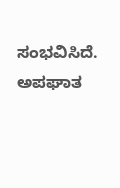ಸಂಭವಿಸಿದೆ. ಅಪಘಾತ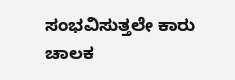ಸಂಭವಿಸುತ್ತಲೇ ಕಾರು ಚಾಲಕ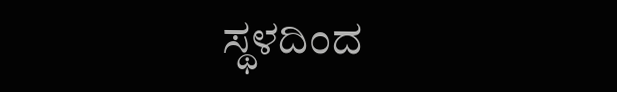ಸ್ಥಳದಿಂದ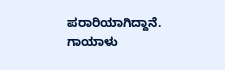ಪರಾರಿಯಾಗಿದ್ದಾನೆ.
ಗಾಯಾಳು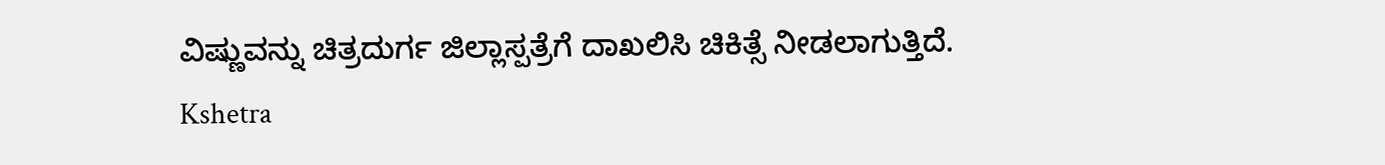ವಿಷ್ಣುವನ್ನು ಚಿತ್ರದುರ್ಗ ಜಿಲ್ಲಾಸ್ಪತ್ರೆಗೆ ದಾಖಲಿಸಿ ಚಿಕಿತ್ಸೆ ನೀಡಲಾಗುತ್ತಿದೆ.
Kshetra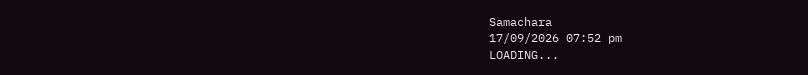Samachara
17/09/2026 07:52 pm
LOADING...